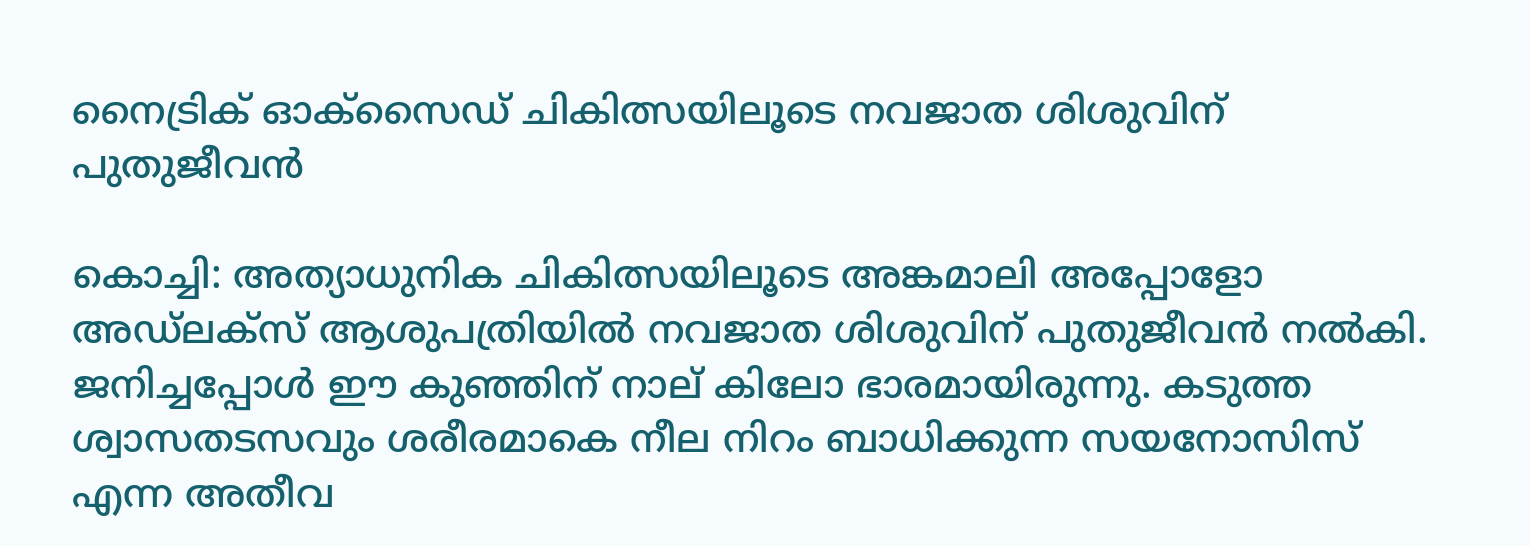നൈട്രിക് ഓക്സൈഡ് ചികിത്സയിലൂടെ നവജാത ശിശുവിന് പുതുജീവൻ

കൊച്ചി: അത്യാധുനിക ചികിത്സയിലൂടെ അങ്കമാലി അപ്പോളോ അഡ്ലക്സ് ആശുപത്രിയില്‍ നവജാത ശിശുവിന് പുതുജീവൻ നല്‍കി. ജനിച്ചപ്പോൾ ഈ കുഞ്ഞിന് നാല് കിലോ ഭാരമായിരുന്നു. കടുത്ത ശ്വാസതടസവും ശരീരമാകെ നീല നിറം ബാധിക്കുന്ന സയനോസിസ് എന്ന അതീവ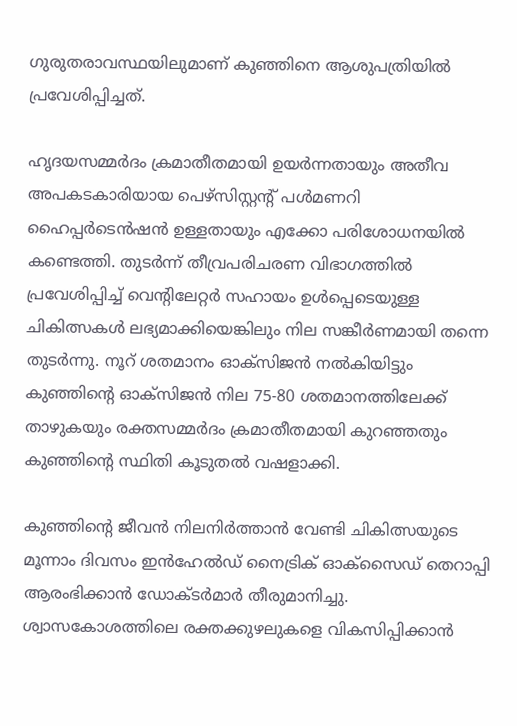ഗുരുതരാവസ്ഥയിലുമാണ് കുഞ്ഞിനെ ആശുപത്രിയില്‍ പ്രവേശിപ്പിച്ചത്.

ഹൃദയസമ്മർദം ക്രമാതീതമായി ഉയർന്നതായും അതീവ അപകടകാരിയായ പെഴ്സിസ്റ്റന്റ് പള്‍മണറി ഹൈപ്പർടെൻഷൻ ഉള്ളതായും എക്കോ പരിശോധനയിൽ കണ്ടെത്തി. തുടർന്ന് തീവ്രപരിചരണ വിഭാഗത്തില്‍ പ്രവേശിപ്പിച്ച്‌ വെന്റിലേറ്റർ സഹായം ഉള്‍പ്പെടെയുള്ള ചികിത്സകള്‍ ലഭ്യമാക്കിയെങ്കിലും നില സങ്കീർണമായി തന്നെ തുടർന്നു. നൂറ് ശതമാനം ഓക്സിജൻ നല്‍കിയിട്ടും കുഞ്ഞിന്റെ ഓക്സിജൻ നില 75-80 ശതമാനത്തിലേക്ക് താഴുകയും രക്തസമ്മർദം ക്രമാതീതമായി കുറഞ്ഞതും കുഞ്ഞിൻ്റെ സ്ഥിതി കൂടുതല്‍ വഷളാക്കി.

കുഞ്ഞിന്റെ ജീവൻ നിലനിർത്താൻ വേണ്ടി ചികിത്സയുടെ മൂന്നാം ദിവസം ഇൻഹേല്‍ഡ് നൈട്രിക് ഓക്സൈഡ് തെറാപ്പി ആരംഭിക്കാൻ ഡോക്ടർമാർ തീരുമാനിച്ചു. ശ്വാസകോശത്തിലെ രക്തക്കുഴലുകളെ വികസിപ്പിക്കാൻ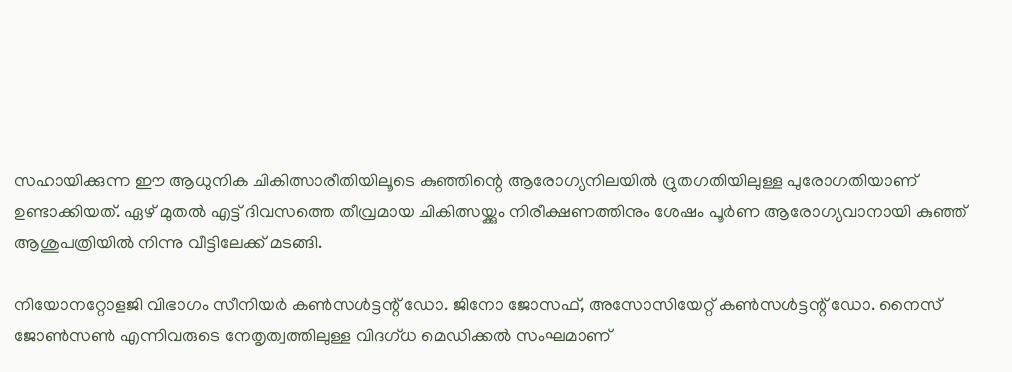സഹായിക്കുന്ന ഈ ആധുനിക ചികിത്സാരീതിയിലൂടെ കുഞ്ഞിന്റെ ആരോഗ്യനിലയില്‍ ദ്രുതഗതിയിലുള്ള പുരോഗതിയാണ് ഉണ്ടാക്കിയത്. ഏഴ് മുതല്‍ എട്ട് ദിവസത്തെ തീവ്രമായ ചികിത്സയ്ക്കും നിരീക്ഷണത്തിനും ശേഷം പൂർണ ആരോഗ്യവാനായി കുഞ്ഞ് ആശുപത്രിയില്‍ നിന്നു വീട്ടിലേക്ക് മടങ്ങി.

നിയോനറ്റോളജി വിഭാഗം സീനിയർ കണ്‍സള്‍ട്ടന്റ് ഡോ. ജിനോ ജോസഫ്, അസോസിയേറ്റ് കണ്‍സള്‍ട്ടന്റ് ഡോ. നൈസ് ജോണ്‍സണ്‍ എന്നിവരുടെ നേതൃത്വത്തിലുള്ള വിദഗ്ധ മെഡിക്കല്‍ സംഘമാണ്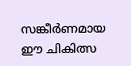സങ്കീർണമായ ഈ ചികിത്സ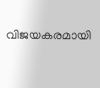വിജയകരമായി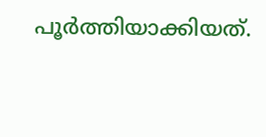പൂർത്തിയാക്കിയത്.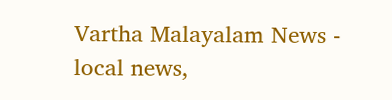Vartha Malayalam News - local news,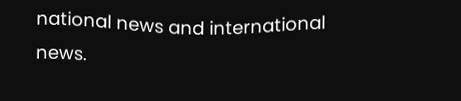national news and international news.